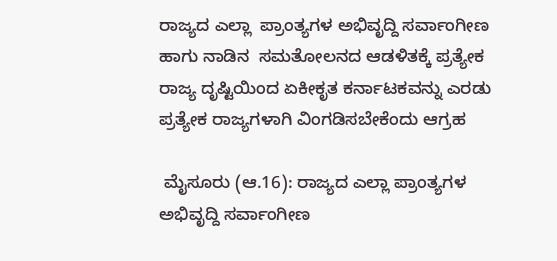ರಾಜ್ಯದ ಎಲ್ಲಾ  ಪ್ರಾಂತ್ಯಗಳ ಅಭಿವೃದ್ದಿ ಸರ್ವಾಂಗೀಣ ಹಾಗು ನಾಡಿನ  ಸಮತೋಲನದ ಆಡಳಿತಕ್ಕೆ ಪ್ರತ್ಯೇಕ ರಾಜ್ಯ ದೃಷ್ಟಿಯಿಂದ ಏಕೀಕೃತ ಕರ್ನಾಟಕವನ್ನು ಎರಡು ಪ್ರತ್ಯೇಕ ರಾಜ್ಯಗಳಾಗಿ ವಿಂಗಡಿಸಬೇಕೆಂದು ಆಗ್ರಹ

 ಮೈಸೂರು (ಆ.16): ರಾಜ್ಯದ ಎಲ್ಲಾ ಪ್ರಾಂತ್ಯಗಳ ಅಭಿವೃದ್ದಿ ಸರ್ವಾಂಗೀಣ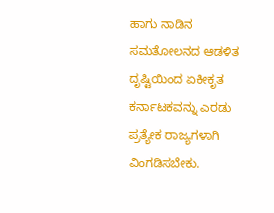ಹಾಗು ನಾಡಿನ ಸಮತೋಲನದ ಆಡಳಿತ ದೃಷ್ಟಿಯಿಂದ ಏಕೀಕೃತ ಕರ್ನಾಟಕವನ್ನು ಎರಡು ಪ್ರತ್ಯೇಕ ರಾಜ್ಯಗಳಾಗಿ ವಿಂಗಡಿಸಬೇಕು.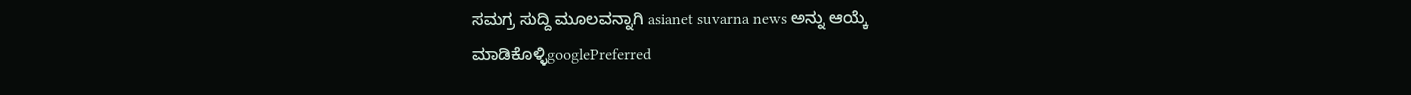ಸಮಗ್ರ ಸುದ್ದಿ ಮೂಲವನ್ನಾಗಿ asianet suvarna news ಅನ್ನು ಆಯ್ಕೆ ಮಾಡಿಕೊಳ್ಳಿgooglePreferred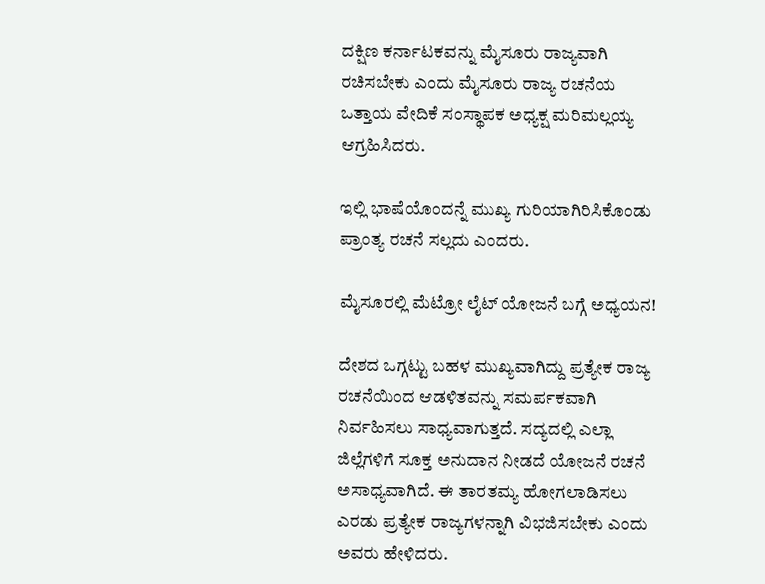ದಕ್ಷಿಣ ಕರ್ನಾಟಕವನ್ನು ಮೈಸೂರು ರಾಜ್ಯವಾಗಿ ರಚಿಸಬೇಕು ಎಂದು ಮೈಸೂರು ರಾಜ್ಯ ರಚನೆಯ ಒತ್ತಾಯ ವೇದಿಕೆ ಸಂಸ್ಥಾಪಕ ಅಧ್ಯಕ್ಷ ಮರಿಮಲ್ಲಯ್ಯ ಆಗ್ರಹಿಸಿದರು.

ಇಲ್ಲಿ ಭಾಷೆಯೊಂದನ್ನೆ ಮುಖ್ಯ ಗುರಿಯಾಗಿರಿಸಿಕೊಂಡು ಪ್ರಾಂತ್ಯ ರಚನೆ ಸಲ್ಲದು ಎಂದರು.

ಮೈಸೂರಲ್ಲಿ ಮೆಟ್ರೋ ಲೈಟ್‌ ಯೋಜನೆ ಬಗ್ಗೆ ಅಧ್ಯಯನ!

ದೇಶದ ಒಗ್ಗಟ್ಟು ಬಹಳ ಮುಖ್ಯವಾಗಿದ್ದು ಪ್ರತ್ಯೇಕ ರಾಜ್ಯ ರಚನೆಯಿಂದ ಆಡಳಿತವನ್ನು ಸಮರ್ಪಕವಾಗಿ ನಿರ್ವಹಿಸಲು ಸಾಧ್ಯವಾಗುತ್ತದೆ. ಸದ್ಯದಲ್ಲಿ ಎಲ್ಲಾ ಜಿಲ್ಲೆಗಳಿಗೆ ಸೂಕ್ತ ಅನುದಾನ ನೀಡದೆ ಯೋಜನೆ ರಚನೆ ಅಸಾಧ್ಯವಾಗಿದೆ. ಈ ತಾರತಮ್ಯ ಹೋಗಲಾಡಿಸಲು ಎರಡು ಪ್ರತ್ಯೇಕ ರಾಜ್ಯಗಳನ್ನಾಗಿ ವಿಭಜಿಸಬೇಕು ಎಂದು ಅವರು ಹೇಳಿದರು.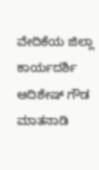ವೇದಿಕೆಯ ಜಿಲ್ಲಾ ಕಾರ್ಯದರ್ಶಿ ಆದಿಶೇಷ್ ಗೌಡ ಮಾತನಾಡಿ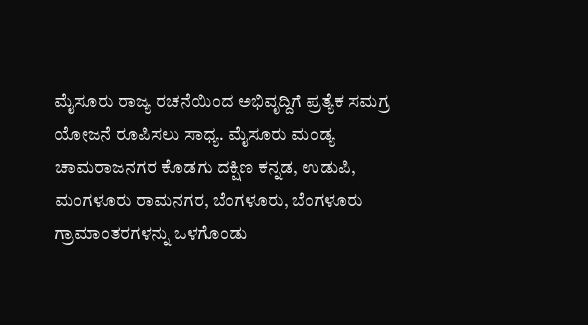ಮೈಸೂರು ರಾಜ್ಯ ರಚನೆಯಿಂದ ಅಭಿವೃದ್ದಿಗೆ ಪ್ರತ್ಯೆಕ ಸಮಗ್ರ ಯೋಜನೆ ರೂಪಿಸಲು ಸಾಧ್ಯ. ಮೈಸೂರು ಮಂಡ್ಯ ಚಾಮರಾಜನಗರ ಕೊಡಗು ದಕ್ಷಿಣ ಕನ್ನಡ, ಉಡುಪಿ, ಮಂಗಳೂರು ರಾಮನಗರ, ಬೆಂಗಳೂರು, ಬೆಂಗಳೂರು ಗ್ರಾಮಾಂತರಗಳನ್ನು ಒಳಗೊಂಡು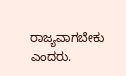ರಾಜ್ಯವಾಗಬೇಕು ಎಂದರು.